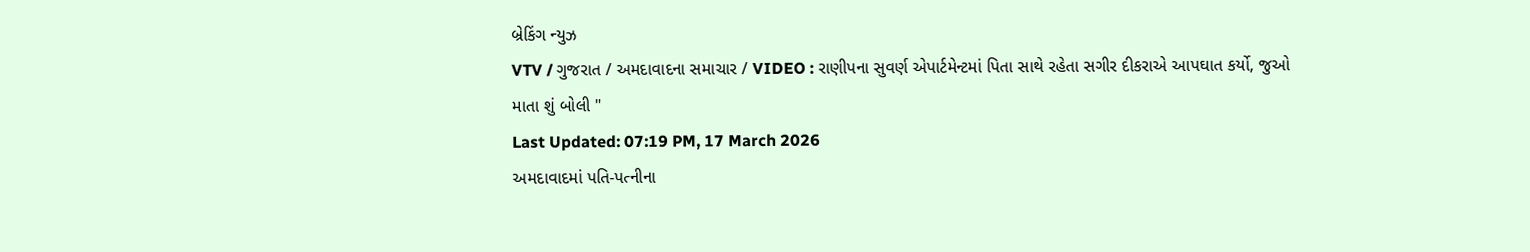બ્રેકિંગ ન્યુઝ
VTV / ગુજરાત / અમદાવાદના સમાચાર / VIDEO : રાણીપના સુવર્ણ એપાર્ટમેન્ટમાં પિતા સાથે રહેતા સગીર દીકરાએ આપઘાત કર્યો, જુઓ માતા શું બોલી "
Last Updated: 07:19 PM, 17 March 2026
અમદાવાદમાં પતિ-પત્નીના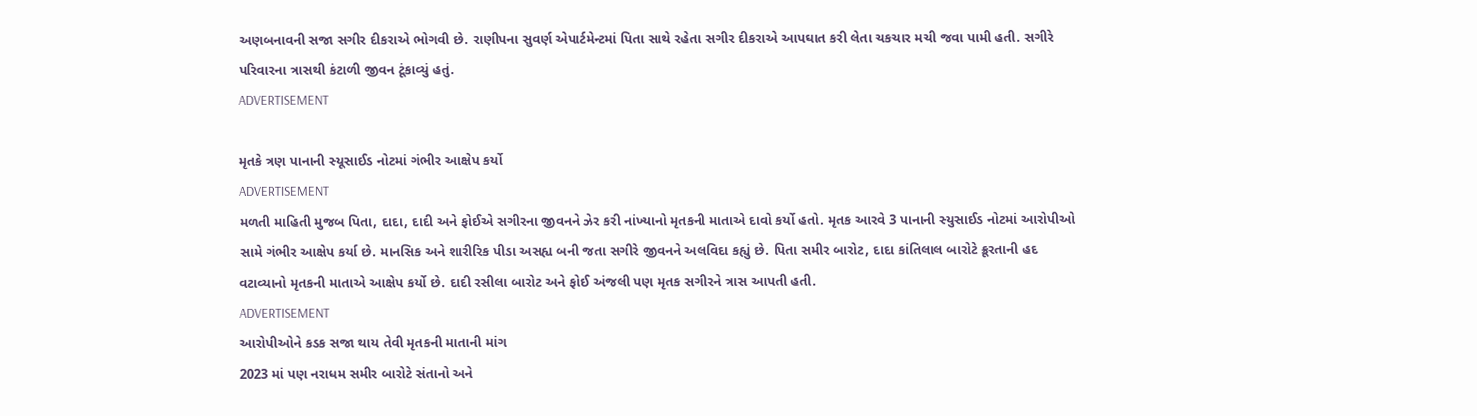અણબનાવની સજા સગીર દીકરાએ ભોગવી છે. રાણીપના સુવર્ણ એપાર્ટમેન્ટમાં પિતા સાથે રહેતા સગીર દીકરાએ આપઘાત કરી લેતા ચકચાર મચી જવા પામી હતી. સગીરે પરિવારના ત્રાસથી કંટાળી જીવન ટૂંકાવ્યું હતું.
ADVERTISEMENT

મૃતકે ત્રણ પાનાની સ્યૂસાઈડ નોટમાં ગંભીર આક્ષેપ કર્યો
ADVERTISEMENT
મળતી માહિતી મુજબ પિતા, દાદા, દાદી અને ફોઈએ સગીરના જીવનને ઝેર કરી નાંખ્યાનો મૃતકની માતાએ દાવો કર્યો હતો. મૃતક આરવે 3 પાનાની સ્યુસાઈડ નોટમાં આરોપીઓ સામે ગંભીર આક્ષેપ કર્યા છે. માનસિક અને શારીરિક પીડા અસહ્ય બની જતા સગીરે જીવનને અલવિદા કહ્યું છે. પિતા સમીર બારોટ, દાદા કાંતિલાલ બારોટે ક્રૂરતાની હદ વટાવ્યાનો મૃતકની માતાએ આક્ષેપ કર્યો છે. દાદી રસીલા બારોટ અને ફોઈ અંજલી પણ મૃતક સગીરને ત્રાસ આપતી હતી.
ADVERTISEMENT
આરોપીઓને કડક સજા થાય તેવી મૃતકની માતાની માંગ
2023 માં પણ નરાધમ સમીર બારોટે સંતાનો અને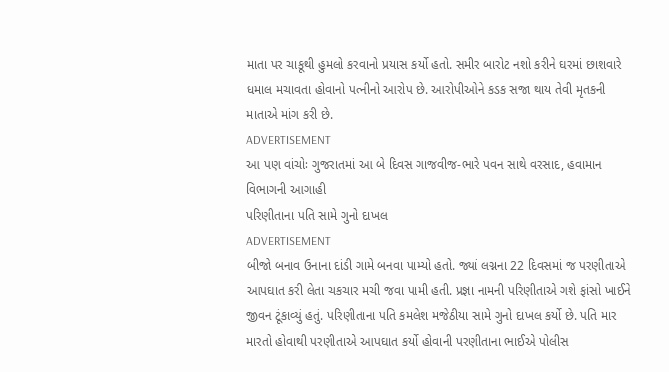માતા પર ચાકૂથી હુમલો કરવાનો પ્રયાસ કર્યો હતો. સમીર બારોટ નશો કરીને ઘરમાં છાશવારે ધમાલ મચાવતા હોવાનો પત્નીનો આરોપ છે. આરોપીઓને કડક સજા થાય તેવી મૃતકની માતાએ માંગ કરી છે.
ADVERTISEMENT
આ પણ વાંચોઃ ગુજરાતમાં આ બે દિવસ ગાજવીજ-ભારે પવન સાથે વરસાદ, હવામાન વિભાગની આગાહી
પરિણીતાના પતિ સામે ગુનો દાખલ
ADVERTISEMENT
બીજો બનાવ ઉનાના દાંડી ગામે બનવા પામ્યો હતો. જ્યાં લગ્નના 22 દિવસમાં જ પરણીતાએ આપઘાત કરી લેતા ચકચાર મચી જવા પામી હતી. પ્રજ્ઞા નામની પરિણીતાએ ગશે ફાંસો ખાઈને જીવન ટૂંકાવ્યું હતું. પરિણીતાના પતિ કમલેશ મજેઠીયા સામે ગુનો દાખલ કર્યો છે. પતિ માર મારતો હોવાથી પરણીતાએ આપઘાત કર્યો હોવાની પરણીતાના ભાઈએ પોલીસ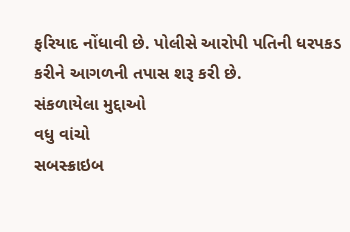ફરિયાદ નોંધાવી છે. પોલીસે આરોપી પતિની ધરપકડ કરીને આગળની તપાસ શરૂ કરી છે.
સંકળાયેલા મુદ્દાઓ
વધુ વાંચો
સબસ્ક્રાઇબ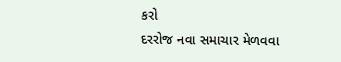કરો
દરરોજ નવા સમાચાર મેળવવા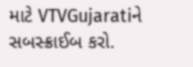માટે VTVGujaratiને સબસ્ક્રાઈબ કરો.